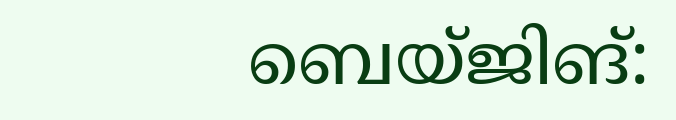ബെയ്ജിങ്: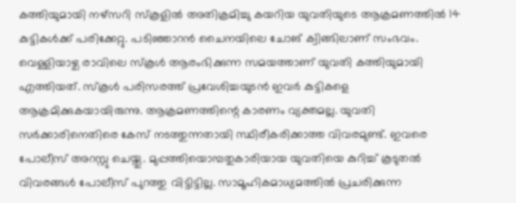കത്തിയുമായി നഴ്സറി സ്കൂളിൽ അതിക്രമിച്ചു കയറിയ യുവതിയുടെ ആക്രമണത്തിൽ 14 കുട്ടികൾക്ക് പരിക്കേറ്റു. പടിഞ്ഞാറൻ ചൈനയിലെ ചോങ് ക്വിങ്ങിലാണ് സംഭവം. വെള്ളിയാഴ്ച രാവിലെ സ്കൂൾ ആരംഭിക്കുന്ന സമയത്താണ് യുവതി കത്തിയുമായി എത്തിയത്. സ്കൂൾ പരിസരത്ത് പ്രവേശിച്ചയുടൻ ഇവർ കുട്ടികളെ ആക്രമിക്കുകയായിരുന്നു. ആക്രമണത്തിന്റെ കാരണം വ്യക്തമല്ല. യുവതി സർക്കാരിനെതിരെ കേസ് നടത്തുന്നതായി സ്ഥിരീകരിക്കാത്ത വിവരമുണ്ട്. ഇവരെ പോലീസ് അറസ്റ്റു ചെയ്തു. മുപ്പത്തിയൊമ്പതുകാരിയായ യുവതിയെ കുറിച്ച് കൂടുതൽ വിവരങ്ങൾ പോലീസ് പുറത്തു വിട്ടിട്ടില്ല. സാമൂഹികമാധ്യമത്തിൽ പ്രചരിക്കുന്ന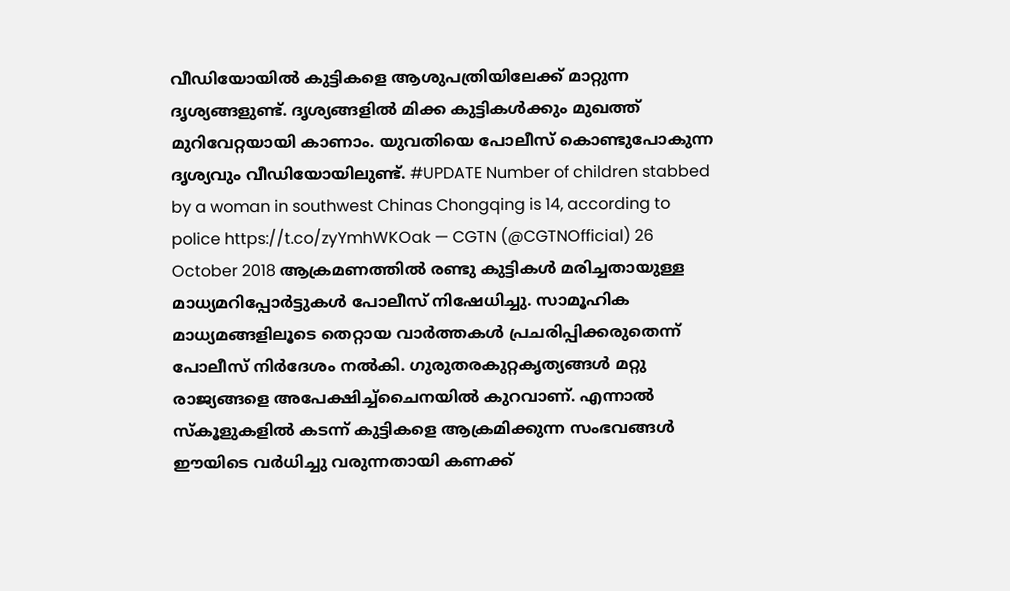വീഡിയോയിൽ കുട്ടികളെ ആശുപത്രിയിലേക്ക് മാറ്റുന്ന ദൃശ്യങ്ങളുണ്ട്. ദൃശ്യങ്ങളിൽ മിക്ക കുട്ടികൾക്കും മുഖത്ത് മുറിവേറ്റയായി കാണാം. യുവതിയെ പോലീസ് കൊണ്ടുപോകുന്ന ദൃശ്യവും വീഡിയോയിലുണ്ട്. #UPDATE Number of children stabbed by a woman in southwest Chinas Chongqing is 14, according to police https://t.co/zyYmhWKOak — CGTN (@CGTNOfficial) 26 October 2018 ആക്രമണത്തിൽ രണ്ടു കുട്ടികൾ മരിച്ചതായുള്ള മാധ്യമറിപ്പോർട്ടുകൾ പോലീസ് നിഷേധിച്ചു. സാമൂഹിക മാധ്യമങ്ങളിലൂടെ തെറ്റായ വാർത്തകൾ പ്രചരിപ്പിക്കരുതെന്ന് പോലീസ് നിർദേശം നൽകി. ഗുരുതരകുറ്റകൃത്യങ്ങൾ മറ്റു രാജ്യങ്ങളെ അപേക്ഷിച്ച്ചൈനയിൽ കുറവാണ്. എന്നാൽ സ്കൂളുകളിൽ കടന്ന് കുട്ടികളെ ആക്രമിക്കുന്ന സംഭവങ്ങൾ ഈയിടെ വർധിച്ചു വരുന്നതായി കണക്ക്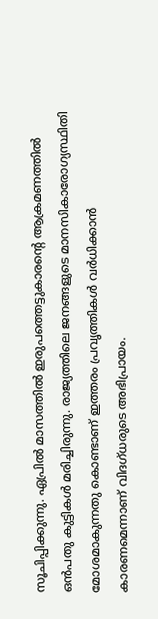സൂചിപ്പിക്കുന്നു. ഏപ്രിൽ മാസത്തിൽ ഇരുപത്തെട്ടുകാരന്റെ ആക്രമണത്തിൽ ഒൻപതു കുട്ടികൾ മരിച്ചിരുന്നു. രാജ്യത്തിലെ ജനങ്ങളുടെ മാനസികാരോഗ്യസ്ഥിതി മോശമാകുന്നതു കൊണ്ടാണ് ഇത്തരം പ്രവൃത്തികൾ വർധിക്കാൻ കാരണമെന്നാണ് വിദഗ്ധരുടെ അഭിപ്രായം.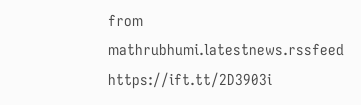from mathrubhumi.latestnews.rssfeed https://ift.tt/2D3903i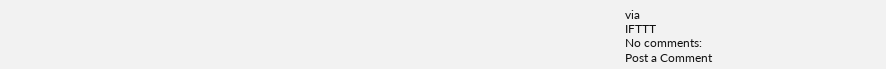via
IFTTT
No comments:
Post a Comment